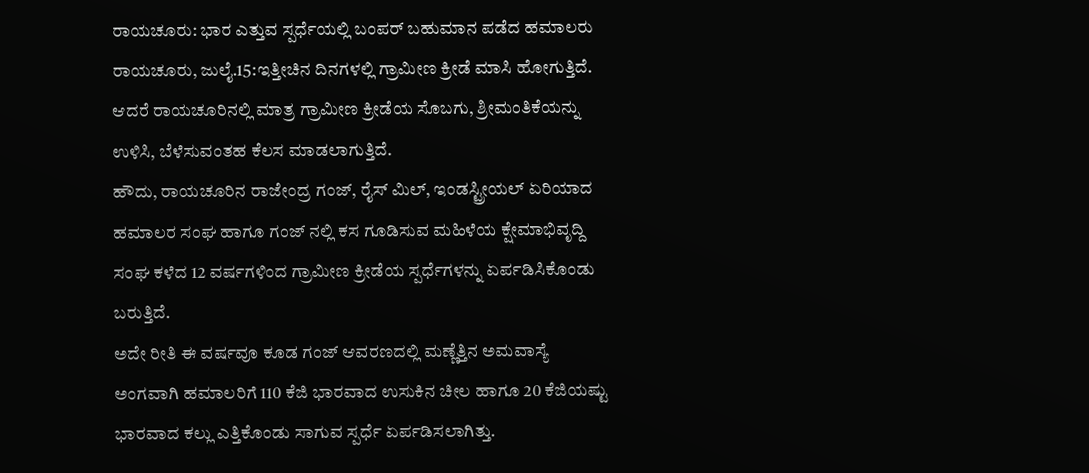ರಾಯಚೂರು: ಭಾರ ಎತ್ತುವ ಸ್ಪರ್ಧೆಯಲ್ಲಿ ಬಂಪರ್ ಬಹುಮಾನ ಪಡೆದ ಹಮಾಲರು
ರಾಯಚೂರು, ಜುಲೈ.15:ಇತ್ತೀಚಿನ ದಿನಗಳಲ್ಲಿ ಗ್ರಾಮೀಣ ಕ್ರೀಡೆ ಮಾಸಿ ಹೋಗುತ್ತಿದೆ. ಆದರೆ ರಾಯಚೂರಿನಲ್ಲಿ ಮಾತ್ರ ಗ್ರಾಮೀಣ ಕ್ರೀಡೆಯ ಸೊಬಗು, ಶ್ರೀಮಂತಿಕೆಯನ್ನು ಉಳಿಸಿ, ಬೆಳೆಸುವಂತಹ ಕೆಲಸ ಮಾಡಲಾಗುತ್ತಿದೆ.
ಹೌದು, ರಾಯಚೂರಿನ ರಾಜೇಂದ್ರ ಗಂಜ್, ರೈಸ್ ಮಿಲ್, ಇಂಡಸ್ಟ್ರೀಯಲ್ ಏರಿಯಾದ ಹಮಾಲರ ಸಂಘ ಹಾಗೂ ಗಂಜ್ ನಲ್ಲಿ ಕಸ ಗೂಡಿಸುವ ಮಹಿಳೆಯ ಕ್ಷೇಮಾಭಿವೃದ್ದಿ ಸಂಘ ಕಳೆದ 12 ವರ್ಷಗಳಿಂದ ಗ್ರಾಮೀಣ ಕ್ರೀಡೆಯ ಸ್ಪರ್ಧೆಗಳನ್ನು ಏರ್ಪಡಿಸಿಕೊಂಡು ಬರುತ್ತಿದೆ.
ಅದೇ ರೀತಿ ಈ ವರ್ಷವೂ ಕೂಡ ಗಂಜ್ ಆವರಣದಲ್ಲಿ ಮಣ್ಣೆತ್ತಿನ ಅಮವಾಸ್ಯೆ ಅಂಗವಾಗಿ ಹಮಾಲರಿಗೆ 110 ಕೆಜಿ ಭಾರವಾದ ಉಸುಕಿನ ಚೀಲ ಹಾಗೂ 20 ಕೆಜಿಯಷ್ಟು ಭಾರವಾದ ಕಲ್ಲು ಎತ್ತಿಕೊಂಡು ಸಾಗುವ ಸ್ಪರ್ಧೆ ಏರ್ಪಡಿಸಲಾಗಿತ್ತು.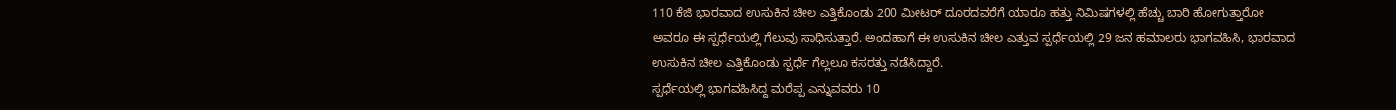110 ಕೆಜಿ ಭಾರವಾದ ಉಸುಕಿನ ಚೀಲ ಎತ್ತಿಕೊಂಡು 200 ಮೀಟರ್ ದೂರದವರೆಗೆ ಯಾರೂ ಹತ್ತು ನಿಮಿಷಗಳಲ್ಲಿ ಹೆಚ್ಚು ಬಾರಿ ಹೋಗುತ್ತಾರೋ ಅವರೂ ಈ ಸ್ಪರ್ಧೆಯಲ್ಲಿ ಗೆಲುವು ಸಾಧಿಸುತ್ತಾರೆ. ಅಂದಹಾಗೆ ಈ ಉಸುಕಿನ ಚೀಲ ಎತ್ತುವ ಸ್ಪರ್ಧೆಯಲ್ಲಿ 29 ಜನ ಹಮಾಲರು ಭಾಗವಹಿಸಿ, ಭಾರವಾದ ಉಸುಕಿನ ಚೀಲ ಎತ್ತಿಕೊಂಡು ಸ್ಪರ್ಧೆ ಗೆಲ್ಲಲೂ ಕಸರತ್ತು ನಡೆಸಿದ್ದಾರೆ.
ಸ್ಪರ್ಧೆಯಲ್ಲಿ ಭಾಗವಹಿಸಿದ್ದ ಮರೆಪ್ಪ ಎನ್ನುವವರು 10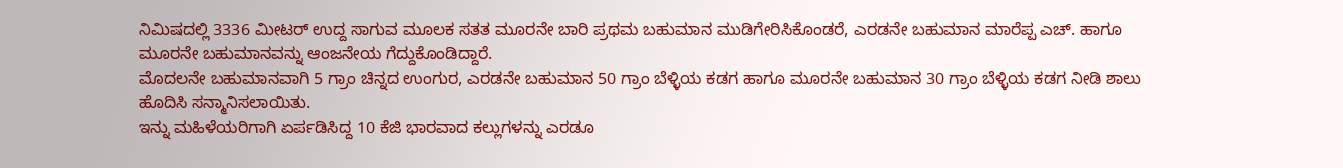ನಿಮಿಷದಲ್ಲಿ 3336 ಮೀಟರ್ ಉದ್ದ ಸಾಗುವ ಮೂಲಕ ಸತತ ಮೂರನೇ ಬಾರಿ ಪ್ರಥಮ ಬಹುಮಾನ ಮುಡಿಗೇರಿಸಿಕೊಂಡರೆ, ಎರಡನೇ ಬಹುಮಾನ ಮಾರೆಪ್ಪ ಎಚ್. ಹಾಗೂ ಮೂರನೇ ಬಹುಮಾನವನ್ನು ಆಂಜನೇಯ ಗೆದ್ದುಕೊಂಡಿದ್ದಾರೆ.
ಮೊದಲನೇ ಬಹುಮಾನವಾಗಿ 5 ಗ್ರಾಂ ಚಿನ್ನದ ಉಂಗುರ, ಎರಡನೇ ಬಹುಮಾನ 50 ಗ್ರಾಂ ಬೆಳ್ಳಿಯ ಕಡಗ ಹಾಗೂ ಮೂರನೇ ಬಹುಮಾನ 30 ಗ್ರಾಂ ಬೆಳ್ಳಿಯ ಕಡಗ ನೀಡಿ ಶಾಲು ಹೊದಿಸಿ ಸನ್ಮಾನಿಸಲಾಯಿತು.
ಇನ್ನು ಮಹಿಳೆಯರಿಗಾಗಿ ಏರ್ಪಡಿಸಿದ್ದ 10 ಕೆಜಿ ಭಾರವಾದ ಕಲ್ಲುಗಳನ್ನು ಎರಡೂ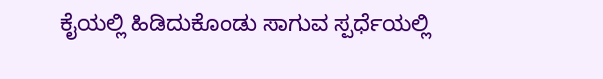ಕೈಯಲ್ಲಿ ಹಿಡಿದುಕೊಂಡು ಸಾಗುವ ಸ್ಪರ್ಧೆಯಲ್ಲಿ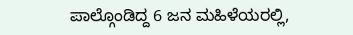ಪಾಲ್ಗೊಂಡಿದ್ದ 6 ಜನ ಮಹಿಳೆಯರಲ್ಲಿ,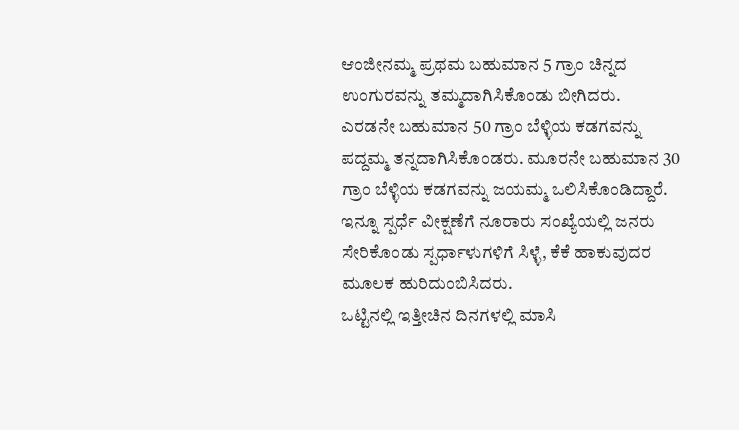ಆಂಜೀನಮ್ಮ ಪ್ರಥಮ ಬಹುಮಾನ 5 ಗ್ರಾಂ ಚಿನ್ನದ ಉಂಗುರವನ್ನು ತಮ್ಮದಾಗಿಸಿಕೊಂಡು ಬೀಗಿದರು.
ಎರಡನೇ ಬಹುಮಾನ 50 ಗ್ರಾಂ ಬೆಳ್ಳಿಯ ಕಡಗವನ್ನು ಪದ್ದಮ್ಮ ತನ್ನದಾಗಿಸಿಕೊಂಡರು. ಮೂರನೇ ಬಹುಮಾನ 30 ಗ್ರಾಂ ಬೆಳ್ಳಿಯ ಕಡಗವನ್ನು ಜಯಮ್ಮ ಒಲಿಸಿಕೊಂಡಿದ್ದಾರೆ. ಇನ್ನೂ ಸ್ಪರ್ಧೆ ವೀಕ್ಷಣೆಗೆ ನೂರಾರು ಸಂಖ್ಯೆಯಲ್ಲಿ ಜನರು ಸೇರಿಕೊಂಡು ಸ್ಪರ್ಧಾಳುಗಳಿಗೆ ಸಿಳ್ಳೆ, ಕೆಕೆ ಹಾಕುವುದರ ಮೂಲಕ ಹುರಿದುಂಬಿಸಿದರು.
ಒಟ್ಟಿನಲ್ಲಿ ಇತ್ತೀಚಿನ ದಿನಗಳಲ್ಲಿ ಮಾಸಿ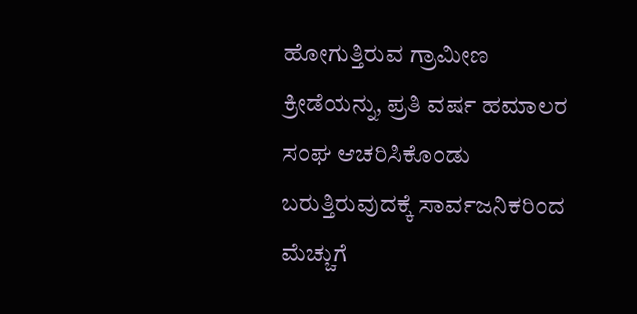ಹೋಗುತ್ತಿರುವ ಗ್ರಾಮೀಣ ಕ್ರೀಡೆಯನ್ನು, ಪ್ರತಿ ವರ್ಷ ಹಮಾಲರ ಸಂಘ ಆಚರಿಸಿಕೊಂಡು ಬರುತ್ತಿರುವುದಕ್ಕೆ ಸಾರ್ವಜನಿಕರಿಂದ ಮೆಚ್ಚುಗೆ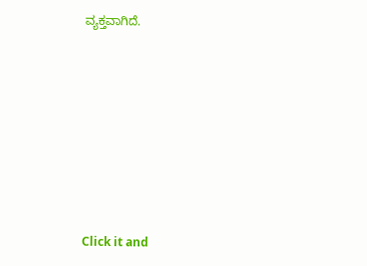ವ್ಯಕ್ತವಾಗಿದೆ.












Click it and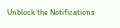Unblock the Notifications